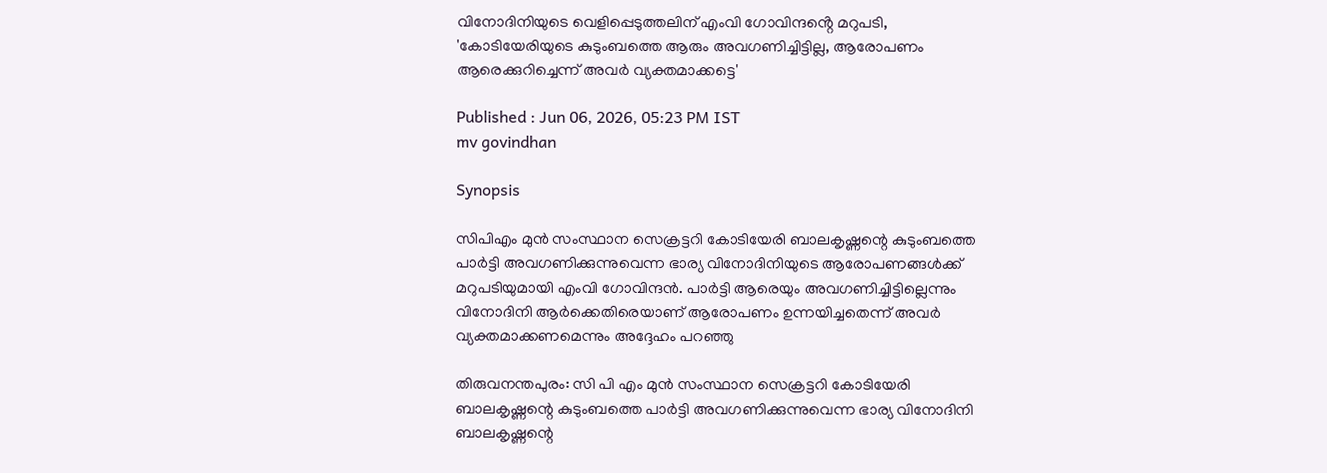വിനോദിനിയുടെ വെളിപ്പെടുത്തലിന് എംവി ഗോവിന്ദൻ്റെ മറുപടി, 'കോടിയേരിയുടെ കുടുംബത്തെ ആരും അവഗണിച്ചിട്ടില്ല, ആരോപണം ആരെക്കുറിച്ചെന്ന് അവർ വ്യക്തമാക്കട്ടെ'

Published : Jun 06, 2026, 05:23 PM IST
mv govindhan

Synopsis

സിപിഎം മുൻ സംസ്ഥാന സെക്രട്ടറി കോടിയേരി ബാലകൃഷ്ണന്റെ കുടുംബത്തെ പാർട്ടി അവഗണിക്കുന്നുവെന്ന ഭാര്യ വിനോദിനിയുടെ ആരോപണങ്ങൾക്ക് മറുപടിയുമായി എംവി ഗോവിന്ദൻ. പാർട്ടി ആരെയും അവഗണിച്ചിട്ടില്ലെന്നും വിനോദിനി ആർക്കെതിരെയാണ് ആരോപണം ഉന്നയിച്ചതെന്ന് അവർ വ്യക്തമാക്കണമെന്നും അദ്ദേഹം പറഞ്ഞു

തിരുവനന്തപുരം: സി പി എം മുൻ സംസ്ഥാന സെക്രട്ടറി കോടിയേരി ബാലകൃഷ്ണന്റെ കുടുംബത്തെ പാർട്ടി അവഗണിക്കുന്നുവെന്ന ഭാര്യ വിനോദിനി ബാലകൃഷ്ണന്റെ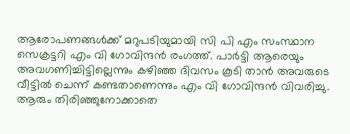ആരോപണങ്ങൾക്ക് മറുപടിയുമായി സി പി എം സംസ്ഥാന സെക്രട്ടറി എം വി ഗോവിന്ദൻ രംഗത്ത്. പാർട്ടി ആരെയും അവഗണിച്ചിട്ടില്ലെന്നും കഴിഞ്ഞ ദിവസം കൂടി താൻ അവരുടെ വീട്ടിൽ ചെന്ന് കണ്ടതാണെന്നും എം വി ഗോവിന്ദൻ വിവരിച്ചു. ആരും തിരിഞ്ഞുനോക്കാതെ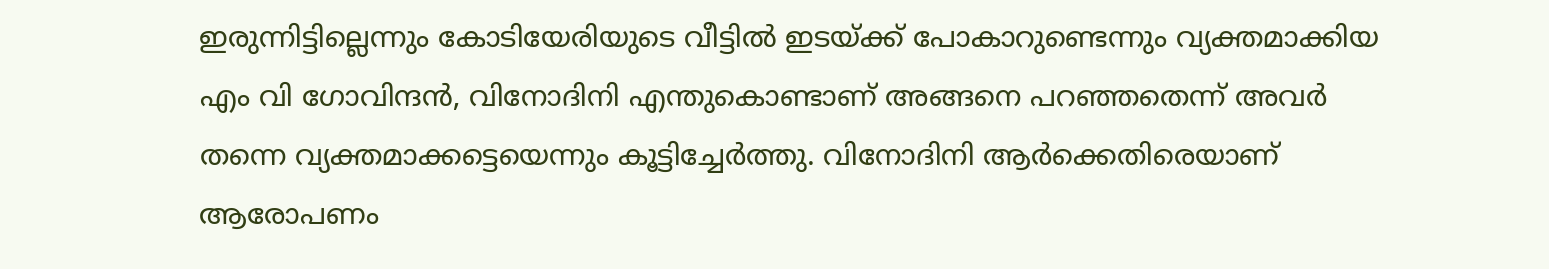ഇരുന്നിട്ടില്ലെന്നും കോടിയേരിയുടെ വീട്ടിൽ ഇടയ്ക്ക് പോകാറുണ്ടെന്നും വ്യക്തമാക്കിയ എം വി ഗോവിന്ദൻ, വിനോദിനി എന്തുകൊണ്ടാണ് അങ്ങനെ പറഞ്ഞതെന്ന് അവർ തന്നെ വ്യക്തമാക്കട്ടെയെന്നും കൂട്ടിച്ചേർത്തു. വിനോദിനി ആർക്കെതിരെയാണ് ആരോപണം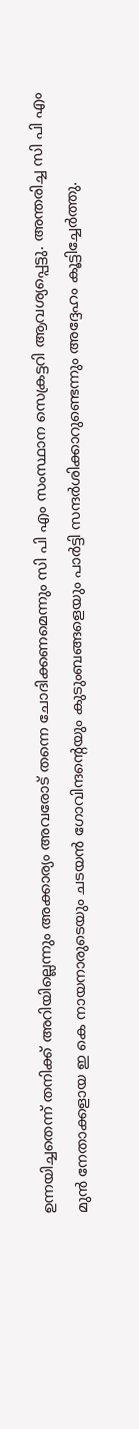ഉന്നയിച്ചതെന്ന് തനിക്ക് അറിയില്ലെന്നും അക്കാര്യം അവരോട് തന്നെ ചോദിക്കണമെന്നും സി പി എം സംസ്ഥാന സെക്രട്ടറി ആവശ്യപ്പെട്ടു. അന്തരിച്ച സി പി എം മുൻ നേതാക്കളായ ഇ കെ നായനാരുടെയും ചടയൻ ഗോവിന്ദന്റെയും കുടുംബങ്ങളെയും പാർട്ടി സന്ദർശിക്കാറുണ്ടെന്നും അദ്ദേഹം കൂട്ടിച്ചേർത്തു.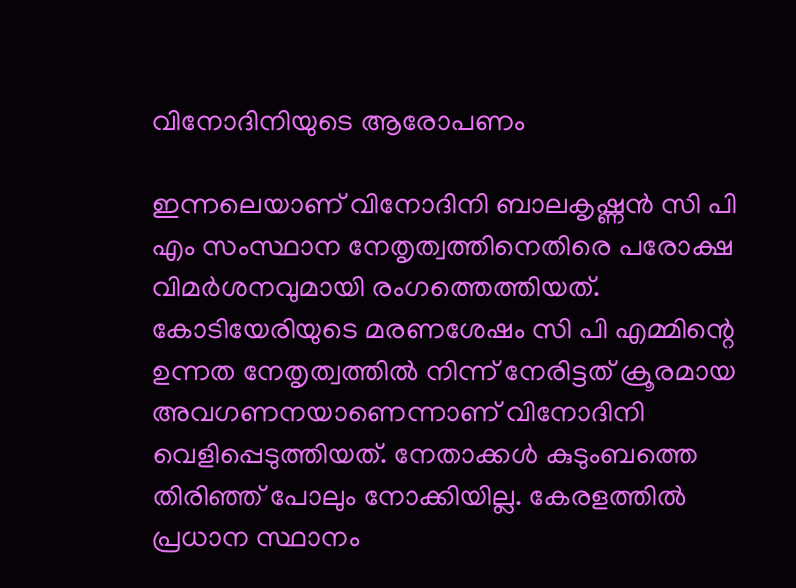വിനോദിനിയുടെ ആരോപണം

ഇന്നലെയാണ് വിനോദിനി ബാലകൃഷ്ണൻ സി പി എം സംസ്ഥാന നേതൃത്വത്തിനെതിരെ പരോക്ഷ വിമർശനവുമായി രംഗത്തെത്തിയത്. കോടിയേരിയുടെ മരണശേഷം സി പി എമ്മിന്റെ ഉന്നത നേതൃത്വത്തിൽ നിന്ന് നേരിട്ടത് ക്രൂരമായ അവഗണനയാണെന്നാണ് വിനോദിനി വെളിപ്പെടുത്തിയത്. നേതാക്കൾ കുടുംബത്തെ തിരിഞ്ഞ് പോലും നോക്കിയില്ല. കേരളത്തിൽ പ്രധാന സ്ഥാനം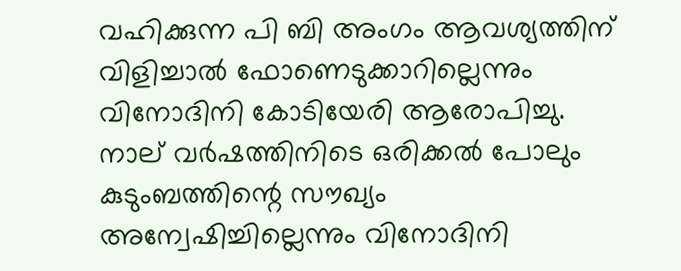വഹിക്കുന്ന പി ബി അംഗം ആവശ്യത്തിന് വിളിച്ചാൽ ഫോണെടുക്കാറില്ലെന്നും വിനോദിനി കോടിയേരി ആരോപിച്ചു. നാല് വർഷത്തിനിടെ ഒരിക്കൽ പോലും കുടുംബത്തിന്റെ സൗഖ്യം അന്വേഷിച്ചില്ലെന്നും വിനോദിനി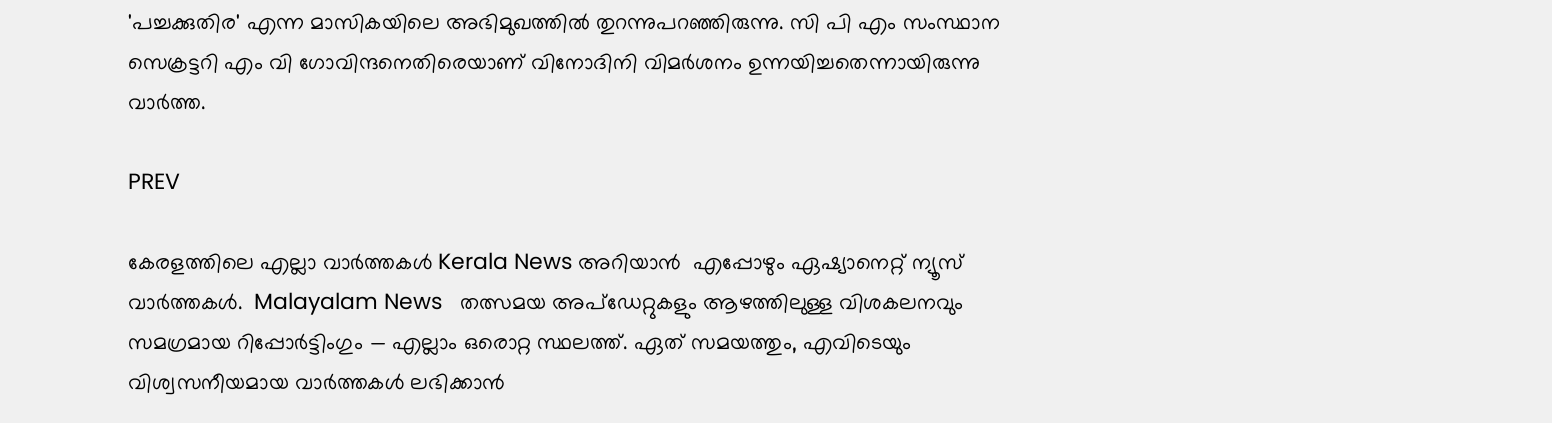'പച്ചക്കുതിര' എന്ന മാസികയിലെ അഭിമുഖത്തിൽ തുറന്നുപറഞ്ഞിരുന്നു. സി പി എം സംസ്ഥാന സെക്രട്ടറി എം വി ഗോവിന്ദനെതിരെയാണ് വിനോദിനി വിമർശനം ഉന്നയിച്ചതെന്നായിരുന്നു വാർത്ത.

PREV

കേരളത്തിലെ എല്ലാ വാർത്തകൾ Kerala News അറിയാൻ  എപ്പോഴും ഏഷ്യാനെറ്റ് ന്യൂസ് വാർത്തകൾ.  Malayalam News   തത്സമയ അപ്‌ഡേറ്റുകളും ആഴത്തിലുള്ള വിശകലനവും സമഗ്രമായ റിപ്പോർട്ടിംഗും — എല്ലാം ഒരൊറ്റ സ്ഥലത്ത്. ഏത് സമയത്തും, എവിടെയും വിശ്വസനീയമായ വാർത്തകൾ ലഭിക്കാൻ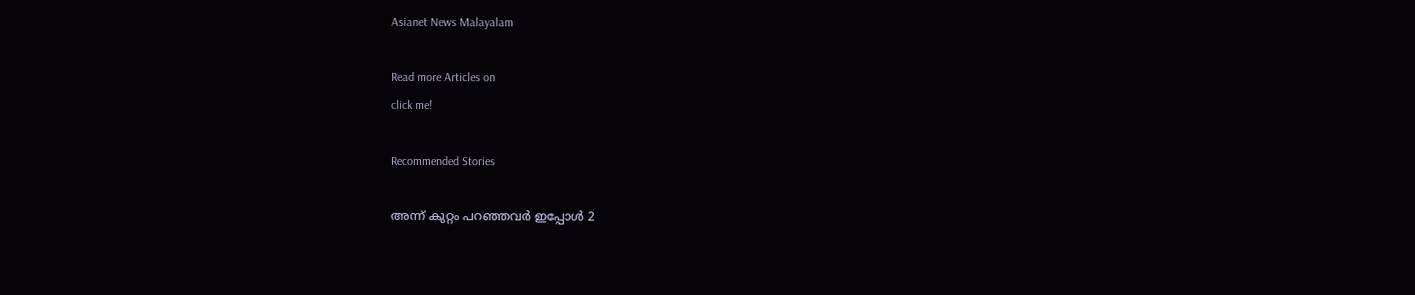Asianet News Malayalam

Read more Articles on
click me!

Recommended Stories

അന്ന് കുറ്റം പറഞ്ഞവ‍ർ ഇപ്പോൾ 2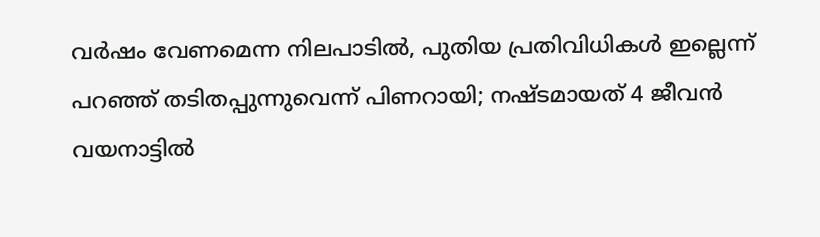വര്‍ഷം വേണമെന്ന നിലപാടിൽ, പുതിയ പ്രതിവിധികൾ ഇല്ലെന്ന് പറഞ്ഞ് തടിതപ്പുന്നുവെന്ന് പിണറായി; നഷ്ടമായത് 4 ജീവൻ
വയനാട്ടിൽ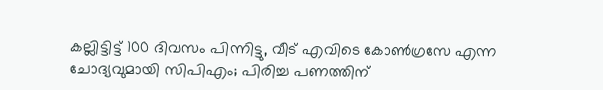കല്ലിട്ടിട്ട് 100 ദിവസം പിന്നിട്ടു, വീട് എവിടെ കോണ്‍ഗ്രസേ എന്ന ചോദ്യവുമായി സിപിഎം; പിരിച്ച പണത്തിന്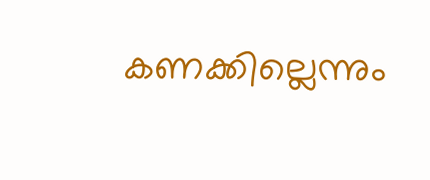കണക്കില്ലെന്നും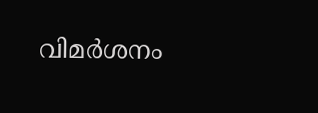വിമർശനം